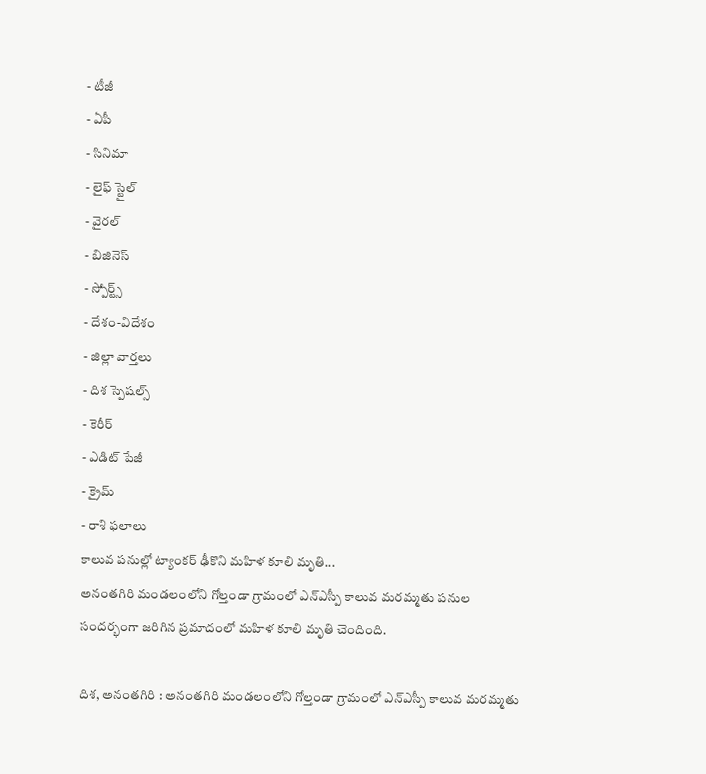- టీజీ
- ఏపీ
- సినిమా
- లైఫ్ స్టైల్
- వైరల్
- బిజినెస్
- స్పోర్ట్స్
- దేశం-విదేశం
- జిల్లా వార్తలు
- దిశ స్పెషల్స్
- కెరీర్
- ఎడిట్ పేజీ
- క్రైమ్
- రాశి ఫలాలు
కాలువ పనుల్లో ట్యాంకర్ ఢీకొని మహిళ కూలి మృతి...
అనంతగిరి మండలంలోని గోల్తండా గ్రామంలో ఎన్ఎస్పీ కాలువ మరమ్మతు పనుల సందర్భంగా జరిగిన ప్రమాదంలో మహిళ కూలి మృతి చెందింది.

దిశ, అనంతగిరి : అనంతగిరి మండలంలోని గోల్తండా గ్రామంలో ఎన్ఎస్పీ కాలువ మరమ్మతు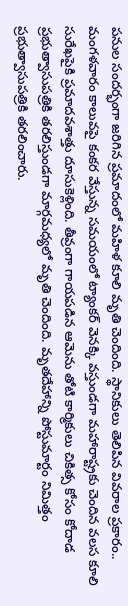పనుల సందర్భంగా జరిగిన ప్రమాదంలో మహిళ కూలి మృతి చెందింది. స్థానికులు తెలిపిన వివరాల ప్రకారం.. మంగళవారం కాలువపై కంకర వేస్తున్న సమయంలో ట్యాంకర్ వెనక్కి వస్తుండగా మహారాష్ట్రకు చెందిన వలస కూలి సురేఖపైకి ప్రమాదవశాత్తు దూసుకెళ్లింది. తీవ్రంగా గాయపడిన ఆమెను తోటి కార్మికులు చికిత్స కోసం కోదాడ ప్రభుత్వాసుపత్రికి తరలిస్తుండగా మార్గమధ్యలో మృతి చెందింది. మృతదేహాన్ని పోస్టుమార్టం నిమిత్తం ప్రభుత్వాసుపత్రికి తరలించారు.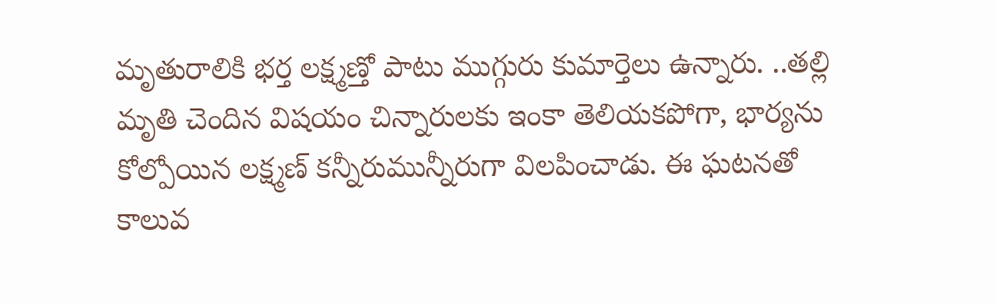మృతురాలికి భర్త లక్ష్మణ్తో పాటు ముగ్గురు కుమార్తెలు ఉన్నారు. ..తల్లి మృతి చెందిన విషయం చిన్నారులకు ఇంకా తెలియకపోగా, భార్యను కోల్పోయిన లక్ష్మణ్ కన్నీరుమున్నీరుగా విలపించాడు. ఈ ఘటనతో కాలువ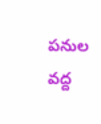పనుల వద్ద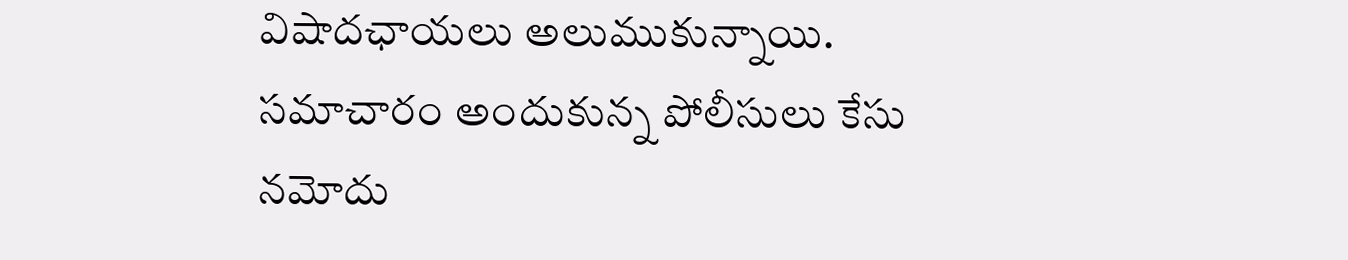విషాదఛాయలు అలుముకున్నాయి. సమాచారం అందుకున్న పోలీసులు కేసు నమోదు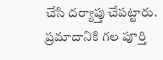చేసి దర్యాప్తు చేపట్టారు. ప్రమాదానికి గల పూర్తి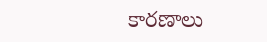కారణాలు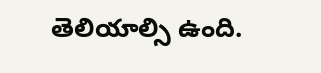తెలియాల్సి ఉంది.